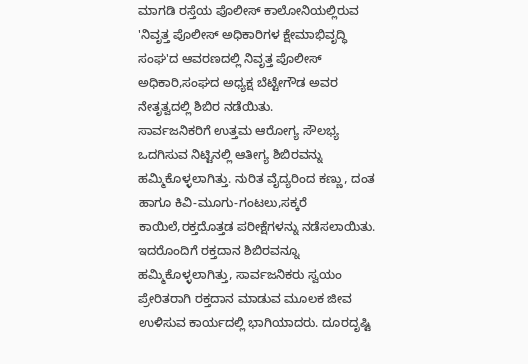ಮಾಗಡಿ ರಸ್ತೆಯ ಪೊಲೀಸ್ ಕಾಲೋನಿಯಲ್ಲಿರುವ 'ನಿವೃತ್ತ ಪೊಲೀಸ್ ಅಧಿಕಾರಿಗಳ ಕ್ಷೇಮಾಭಿವೃದ್ಧಿ ಸಂಘ'ದ ಆವರಣದಲ್ಲಿ ನಿವೃತ್ತ ಪೊಲೀಸ್ ಅಧಿಕಾರಿ,ಸಂಘದ ಅಧ್ಯಕ್ಷ ಬೆಟ್ಟೇಗೌಡ ಅವರ ನೇತೃತ್ವದಲ್ಲಿ ಶಿಬಿರ ನಡೆಯಿತು.
ಸಾರ್ವಜನಿಕರಿಗೆ ಉತ್ತಮ ಆರೋಗ್ಯ ಸೌಲಭ್ಯ ಒದಗಿಸುವ ನಿಟ್ಟಿನಲ್ಲಿ ಆತೀಗ್ಯ ಶಿಬಿರವನ್ನು ಹಮ್ಮಿಕೊಳ್ಳಲಾಗಿತ್ತು. ನುರಿತ ವೈದ್ಯರಿಂದ ಕಣ್ಣು, ದಂತ ಹಾಗೂ ಕಿವಿ-ಮೂಗು-ಗಂಟಲು,ಸಕ್ಕರೆ ಕಾಯಿಲೆ,ರಕ್ತದೊತ್ತಡ ಪರೀಕ್ಷೆಗಳನ್ನು ನಡೆಸಲಾಯಿತು.
ಇದರೊಂದಿಗೆ ರಕ್ತದಾನ ಶಿಬಿರವನ್ನೂ ಹಮ್ಮಿಕೊಳ್ಳಲಾಗಿತ್ತು, ಸಾರ್ವಜನಿಕರು ಸ್ವಯಂ ಪ್ರೇರಿತರಾಗಿ ರಕ್ತದಾನ ಮಾಡುವ ಮೂಲಕ ಜೀವ ಉಳಿಸುವ ಕಾರ್ಯದಲ್ಲಿ ಭಾಗಿಯಾದರು. ದೂರದೃಷ್ಟಿ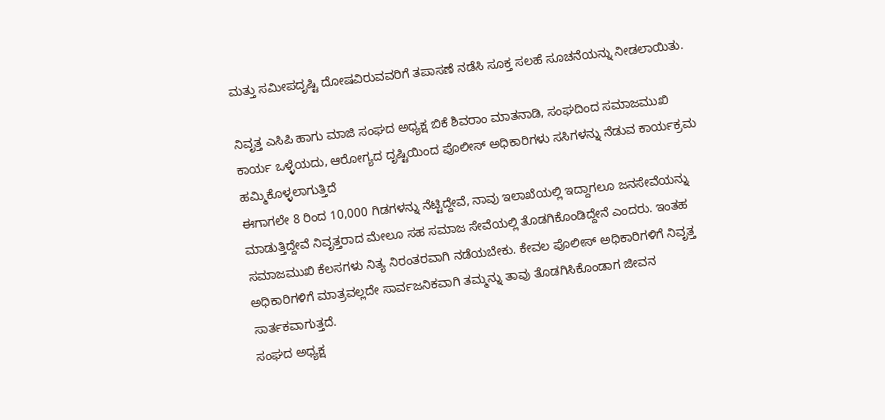ಮತ್ತು ಸಮೀಪದೃಷ್ಟಿ ದೋಷವಿರುವವರಿಗೆ ತಪಾಸಣೆ ನಡೆಸಿ ಸೂಕ್ತ ಸಲಹೆ ಸೂಚನೆಯನ್ನು ನೀಡಲಾಯಿತು.

ನಿವೃತ್ತ ಎಸಿಪಿ ಹಾಗು ಮಾಜಿ ಸಂಘದ ಅಧ್ಯಕ್ಷ ಬಿಕೆ ಶಿವರಾಂ ಮಾತನಾಡಿ, ಸಂಘದಿಂದ ಸಮಾಜಮುಖಿ ಕಾರ್ಯ ಒಳ್ಳೆಯದು, ಆರೋಗ್ಯದ ದೃಷ್ಟಿಯಿಂದ ಪೊಲೀಸ್ ಅಧಿಕಾರಿಗಳು ಸಸಿಗಳನ್ನು ನೆಡುವ ಕಾರ್ಯಕ್ರಮ ಹಮ್ಮಿಕೊಳ್ಳಲಾಗುತ್ತಿದೆ
ಈಗಾಗಲೇ 8 ರಿಂದ 10,000 ಗಿಡಗಳನ್ನು ನೆಟ್ಟಿದ್ದೇವೆ, ನಾವು ಇಲಾಖೆಯಲ್ಲಿ ಇದ್ದಾಗಲೂ ಜನಸೇವೆಯನ್ನು ಮಾಡುತ್ತಿದ್ದೇವೆ ನಿವೃತ್ತರಾದ ಮೇಲೂ ಸಹ ಸಮಾಜ ಸೇವೆಯಲ್ಲಿ ತೊಡಗಿಕೊಂಡಿದ್ದೇನೆ ಎಂದರು. ಇಂತಹ ಸಮಾಜಮುಖಿ ಕೆಲಸಗಳು ನಿತ್ಯ ನಿರಂತರವಾಗಿ ನಡೆಯಬೇಕು. ಕೇವಲ ಪೊಲೀಸ್ ಅಧಿಕಾರಿಗಳಿಗೆ ನಿವೃತ್ತ ಅಧಿಕಾರಿಗಳಿಗೆ ಮಾತ್ರವಲ್ಲದೇ ಸಾರ್ವಜನಿಕವಾಗಿ ತಮ್ಮನ್ನು ತಾವು ತೊಡಗಿಸಿಕೊಂಡಾಗ ಜೀವನ ಸಾರ್ತಕವಾಗುತ್ತದೆ.
ಸಂಘದ ಅಧ್ಯಕ್ಷ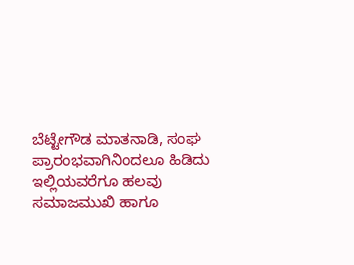ಬೆಟ್ಟೇಗೌಡ ಮಾತನಾಡಿ, ಸಂಘ ಪ್ರಾರಂಭವಾಗಿನಿಂದಲೂ ಹಿಡಿದು ಇಲ್ಲಿಯವರೆಗೂ ಹಲವು ಸಮಾಜಮುಖಿ ಹಾಗೂ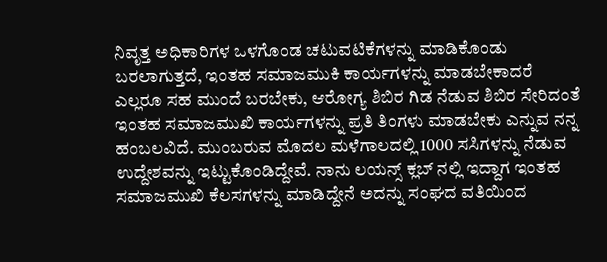ನಿವೃತ್ತ ಅಧಿಕಾರಿಗಳ ಒಳಗೊಂಡ ಚಟುವಟಿಕೆಗಳನ್ನು ಮಾಡಿಕೊಂಡು ಬರಲಾಗುತ್ತದೆ, ಇಂತಹ ಸಮಾಜಮುಕಿ ಕಾರ್ಯಗಳನ್ನು ಮಾಡಬೇಕಾದರೆ ಎಲ್ಲರೂ ಸಹ ಮುಂದೆ ಬರಬೇಕು, ಆರೋಗ್ಯ ಶಿಬಿರ ಗಿಡ ನೆಡುವ ಶಿಬಿರ ಸೇರಿದಂತೆ ಇಂತಹ ಸಮಾಜಮುಖಿ ಕಾರ್ಯಗಳನ್ನು ಪ್ರತಿ ತಿಂಗಳು ಮಾಡಬೇಕು ಎನ್ನುವ ನನ್ನ ಹಂಬಲವಿದೆ. ಮುಂಬರುವ ಮೊದಲ ಮಳೆಗಾಲದಲ್ಲಿ 1000 ಸಸಿಗಳನ್ನು ನೆಡುವ ಉದ್ದೇಶವನ್ನು ಇಟ್ಟುಕೊಂಡಿದ್ದೇವೆ. ನಾನು ಲಯನ್ಸ್ ಕ್ಲಬ್ ನಲ್ಲಿ ಇದ್ದಾಗ ಇಂತಹ ಸಮಾಜಮುಖಿ ಕೆಲಸಗಳನ್ನು ಮಾಡಿದ್ದೇನೆ ಅದನ್ನು ಸಂಘದ ವತಿಯಿಂದ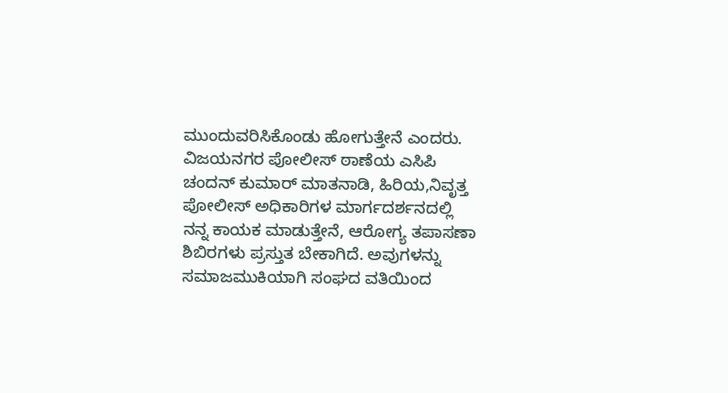ಮುಂದುವರಿಸಿಕೊಂಡು ಹೋಗುತ್ತೇನೆ ಎಂದರು.
ವಿಜಯನಗರ ಪೋಲೀಸ್ ಠಾಣೆಯ ಎಸಿಪಿ ಚಂದನ್ ಕುಮಾರ್ ಮಾತನಾಡಿ, ಹಿರಿಯ,ನಿವೃತ್ತ ಪೋಲೀಸ್ ಅಧಿಕಾರಿಗಳ ಮಾರ್ಗದರ್ಶನದಲ್ಲಿ ನನ್ನ ಕಾಯಕ ಮಾಡುತ್ತೇನೆ, ಆರೋಗ್ಯ ತಪಾಸಣಾ ಶಿಬಿರಗಳು ಪ್ರಸ್ತುತ ಬೇಕಾಗಿದೆ. ಅವುಗಳನ್ನು ಸಮಾಜಮುಕಿಯಾಗಿ ಸಂಘದ ವತಿಯಿಂದ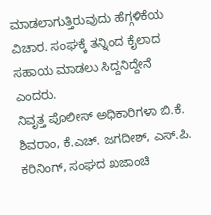ಮಾಡಲಾಗುತ್ತಿರುವುದು ಹೆಗ್ಗಳಿಕೆಯ ವಿಚಾರ. ಸಂಘಕ್ಕೆ ತನ್ನಿಂದ ಕೈಲಾದ ಸಹಾಯ ಮಾಡಲು ಸಿದ್ದನಿದ್ದೇನೆ ಎಂದರು.
ನಿವೃತ್ತ ಪೊಲೀಸ್ ಅಧಿಕಾರಿಗಳಾ ಬಿ.ಕೆ. ಶಿವರಾಂ, ಕೆ.ಎಚ್. ಜಗದೀಶ್, ಎಸ್.ಪಿ. ಕರಿನಿಂಗ್, ಸಂಘದ ಖಜಾಂಚಿ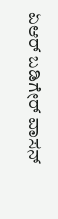ಏಆರ್ ಬಡಿಗೇರ್ ವಾಸನ್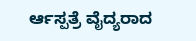ರ್ಆಸ್ಪತ್ರೆ ವೈದ್ಯರಾದ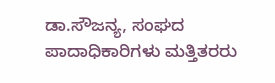ಡಾ.ಸೌಜನ್ಯ, ಸಂಘದ ಪಾದಾಧಿಕಾರಿಗಳು ಮತ್ತಿತರರು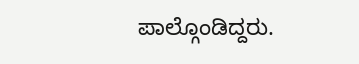ಪಾಲ್ಗೊಂಡಿದ್ದರು.